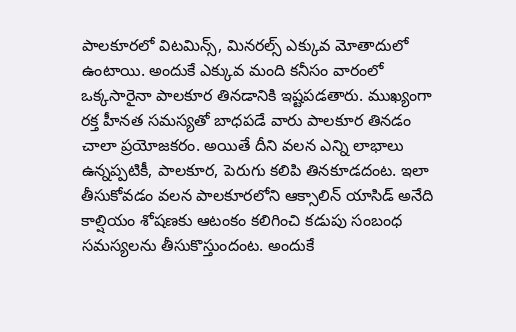పాలకూరలో విటమిన్స్, మినరల్స్ ఎక్కువ మోతాదులో ఉంటాయి. అందుకే ఎక్కువ మంది కనీసం వారంలో ఒక్కసారైనా పాలకూర తినడానికి ఇష్టపడతారు. ముఖ్యంగా రక్త హీనత సమస్యతో బాధపడే వారు పాలకూర తినడం చాలా ప్రయోజకరం. అయితే దీని వలన ఎన్ని లాభాలు ఉన్నప్పటికీ, పాలకూర, పెరుగు కలిపి తినకూడదంట. ఇలా తీసుకోవడం వలన పాలకూరలోని ఆక్సాలిన్ యాసిడ్ అనేది కాల్షియం శోషణకు ఆటంకం కలిగించి కడుపు సంబంధ సమస్యలను తీసుకొస్తుందంట. అందుకే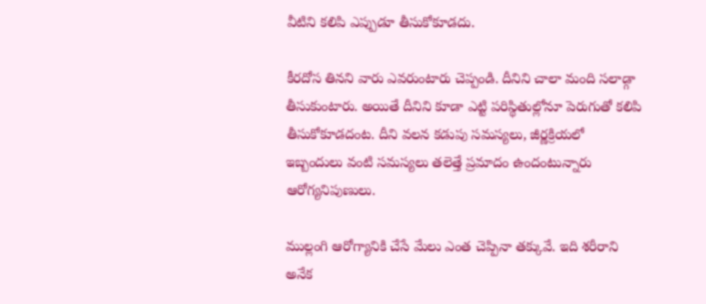వీటిని కలిపి ఎప్పుడూ తీసుకోకూడదు.

కీరదోస తినని వారు ఎవరుంటారు చెప్పండి. దీనిని చాలా మంది సలాడ్గా తీసుకుంటారు. అయితే దీనిని కూడా ఎట్టి పరిస్థితుల్లోనూ పెరుగుతో కలిపి తీసుకోకూడదంట. దీని వలన కడుపు సమస్యలు, జీర్ణక్రియలో ఇబ్బందులు వంటి సమస్యలు తలెత్తే ప్రమాదం ఉందంటున్నారు ఆరోగ్యనిపుణులు.

ముల్లంగి ఆరోగ్యానికి చేసే మేలు ఎంత చెప్పినా తక్కువే. ఇది శరీరాని అనేక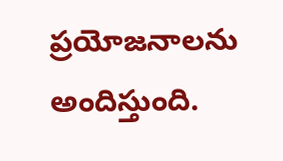ప్రయోజనాలను అందిస్తుంది.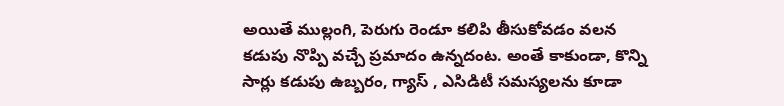అయితే ముల్లంగి, పెరుగు రెండూ కలిపి తీసుకోవడం వలన కడుపు నొప్పి వచ్చే ప్రమాదం ఉన్నదంట. అంతే కాకుండా, కొన్ని సార్లు కడుపు ఉబ్బరం, గ్యాస్ , ఎసిడిటీ సమస్యలను కూడా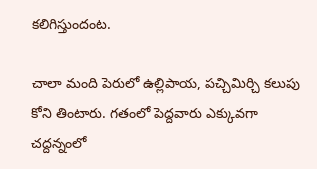కలిగిస్తుందంట.

చాలా మంది పెరులో ఉల్లిపాయ, పచ్చిమిర్చి కలుపు కోని తింటారు. గతంలో పెద్దవారు ఎక్కువగా చద్దన్నంలో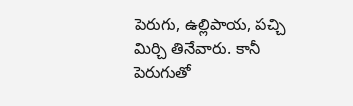పెరుగు, ఉల్లిపాయ, పచ్చి మిర్చి తినేవారు. కానీ పెరుగుతో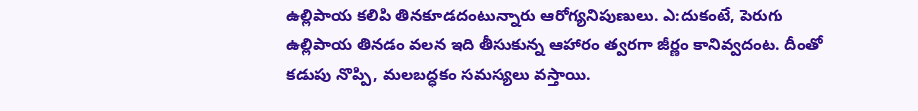ఉల్లిపాయ కలిపి తినకూడదంటున్నారు ఆరోగ్యనిపుణులు. ఎ:దుకంటే, పెరుగు ఉల్లిపాయ తినడం వలన ఇది తీసుకున్న ఆహారం త్వరగా జీర్ణం కానివ్వదంట. దీంతో కడుపు నొప్పి, మలబద్ధకం సమస్యలు వస్తాయి.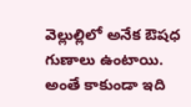వెల్లుల్లిలో అనేక ఔషధ గుణాలు ఉంటాయి. అంతే కాకుండా ఇది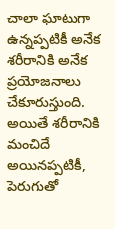చాలా ఘాటుగా ఉన్నప్పటికీ అనేక శరీరానికి అనేక ప్రయోజనాలు చేకూరుస్తుంది. అయితే శరీరానికి మంచిదే అయినప్పటికీ, పెరుగుతో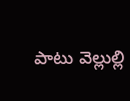పాటు వెల్లుల్లి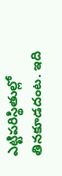ఎట్టిపరిస్థితుల్లో తినకూడదంట. ఇది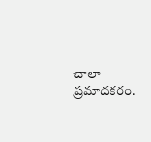చాలా ప్రమాదకరం.